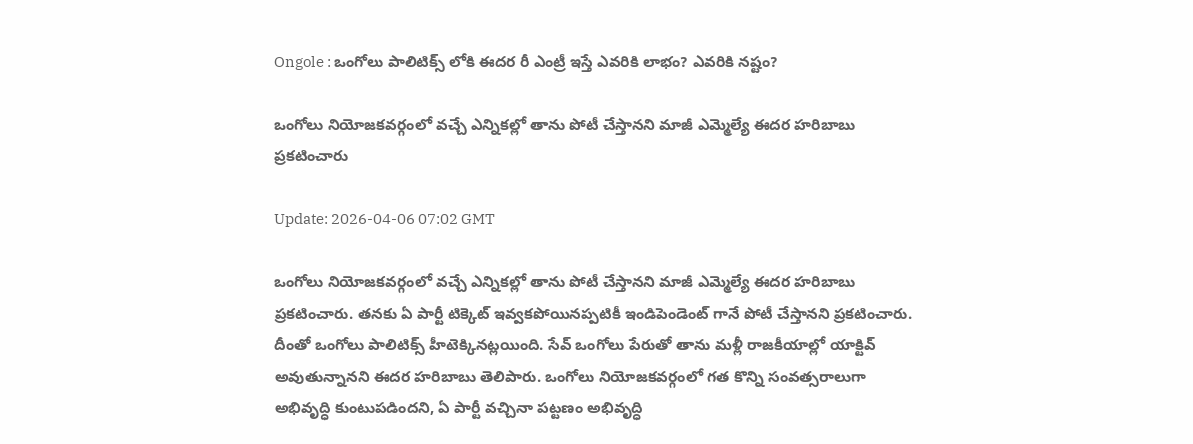Ongole : ఒంగోలు పాలిటిక్స్ లోకి ఈదర రీ ఎంట్రీ ఇస్తే ఎవరికి లాభం? ఎవరికి నష్టం?

ఒంగోలు నియోజకవర్గంలో వచ్చే ఎన్నికల్లో తాను పోటీ చేస్తానని మాజీ ఎమ్మెల్యే ఈదర హరిబాబు ప్రకటించారు

Update: 2026-04-06 07:02 GMT

ఒంగోలు నియోజకవర్గంలో వచ్చే ఎన్నికల్లో తాను పోటీ చేస్తానని మాజీ ఎమ్మెల్యే ఈదర హరిబాబు ప్రకటించారు. తనకు ఏ పార్టీ టిక్కెట్ ఇవ్వకపోయినప్పటికీ ఇండిపెండెంట్ గానే పోటీ చేస్తానని ప్రకటించారు. దీంతో ఒంగోలు పాలిటిక్స్ హీటెక్కినట్లయింది. సేవ్ ఒంగోలు పేరుతో తాను మళ్లీ రాజకీయాల్లో యాక్టివ్ అవుతున్నానని ఈదర హరిబాబు తెలిపారు. ఒంగోలు నియోజకవర్గంలో గత కొన్ని సంవత్సరాలుగా అభివృద్ధి కుంటుపడిందని, ఏ పార్టీ వచ్చినా పట్టణం అభివృద్ధి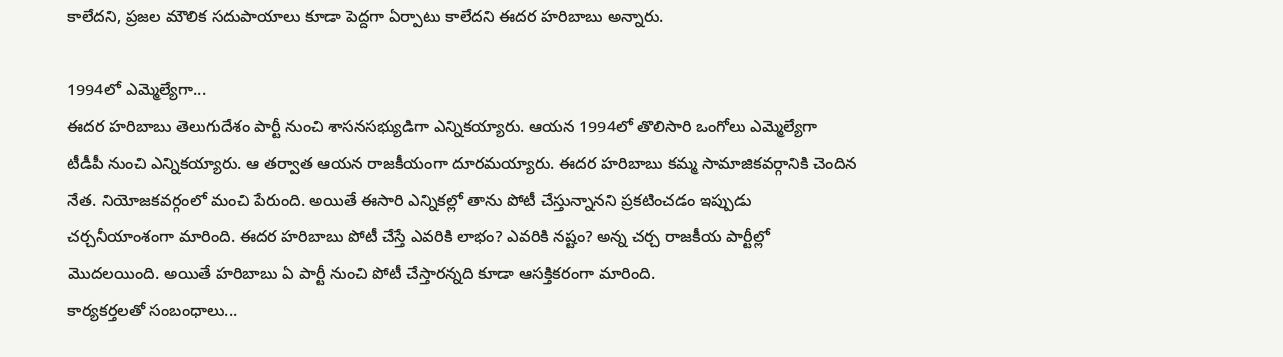కాలేదని, ప్రజల మౌలిక సదుపాయాలు కూడా పెద్దగా ఏర్పాటు కాలేదని ఈదర హరిబాబు అన్నారు.

1994లో ఎమ్మెల్యేగా...
ఈదర హరిబాబు తెలుగుదేశం పార్టీ నుంచి శాసనసభ్యుడిగా ఎన్నికయ్యారు. ఆయన 1994లో తొలిసారి ఒంగోలు ఎమ్మెల్యేగా టీడీపీ నుంచి ఎన్నికయ్యారు. ఆ తర్వాత ఆయన రాజకీయంగా దూరమయ్యారు. ఈదర హరిబాబు కమ్మ సామాజికవర్గానికి చెందిన నేత. నియోజకవర్గంలో మంచి పేరుంది. అయితే ఈసారి ఎన్నికల్లో తాను పోటీ చేస్తున్నానని ప్రకటించడం ఇప్పుడు చర్చనీయాంశంగా మారింది. ఈదర హరిబాబు పోటీ చేస్తే ఎవరికి లాభం? ఎవరికి నష్టం? అన్న చర్చ రాజకీయ పార్టీల్లో మొదలయింది. అయితే హరిబాబు ఏ పార్టీ నుంచి పోటీ చేస్తారన్నది కూడా ఆసక్తికరంగా మారింది.
కార్యకర్తలతో సంబంధాలు...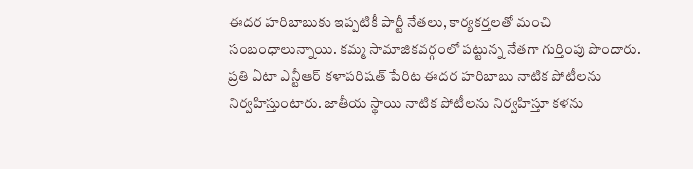ఈదర హరిబాబుకు ఇప్పటికీ పార్టీ నేతలు, కార్యకర్తలతో మంచి సంబంధాలున్నాయి. కమ్మ సామాజికవర్గంలో పట్టున్న నేతగా గుర్తింపు పొందారు. ప్రతి ఏటా ఎన్టీఆర్ కళాపరిషత్ పేరిట ఈదర హరిబాబు నాటిక పోటీలను నిర్వహిస్తుంటారు. జాతీయ స్థాయి నాటిక పోటీలను నిర్వహిస్తూ కళను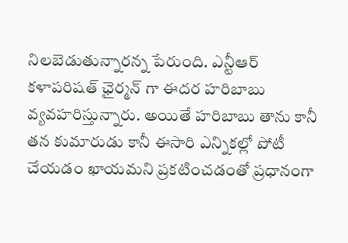నిలబెడుతున్నారన్న పేరుంది. ఎన్టీఆర్ కళాపరిషత్ ఛైర్మన్ గా ఈదర హరిబాబు వ్యవహరిస్తున్నారు. అయితే హరిబాబు తాను కానీ తన కుమారుడు కానీ ఈసారి ఎన్నికల్లో పోటీ చేయడం ఖాయమని ప్రకటించడంతో ప్రధానంగా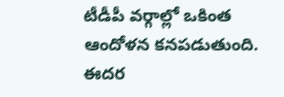టీడీపీ వర్గాల్లో ఒకింత ఆందోళన కనపడుతుంది. ఈదర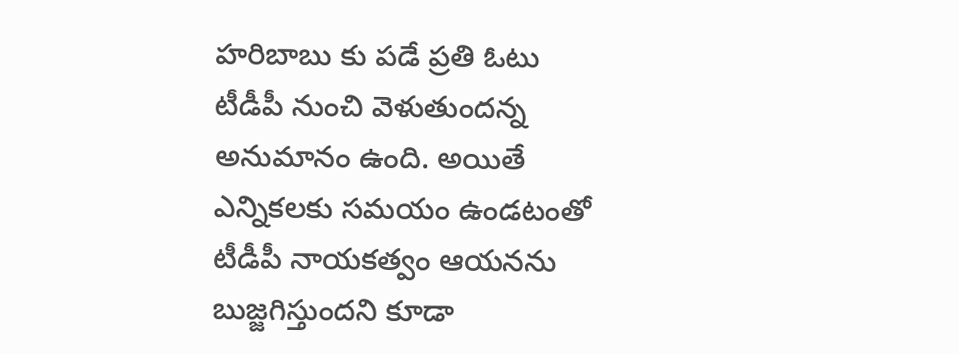హరిబాబు కు పడే ప్రతి ఓటు టీడీపీ నుంచి వెళుతుందన్న అనుమానం ఉంది. అయితే ఎన్నికలకు సమయం ఉండటంతో టీడీపీ నాయకత్వం ఆయనను బుజ్జగిస్తుందని కూడా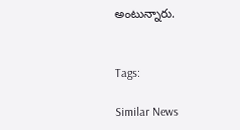అంటున్నారు.


Tags:

Similar News